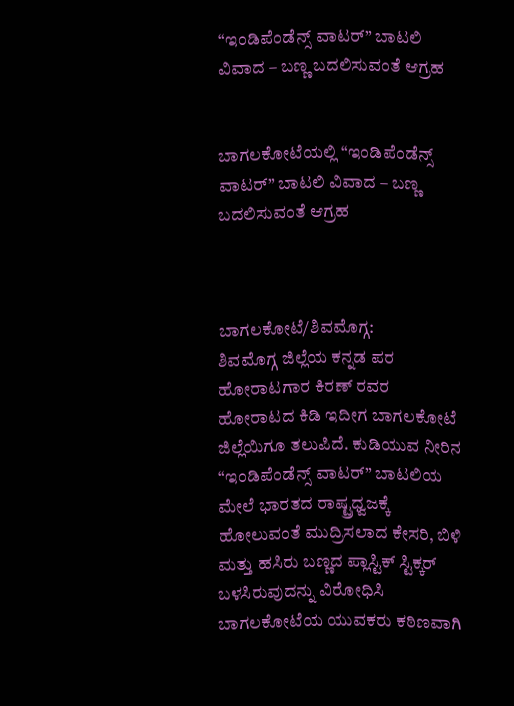“ಇಂಡಿಪೆಂಡೆನ್ಸ್ ವಾಟರ್” ಬಾಟಲಿ ವಿವಾದ – ಬಣ್ಣ ಬದಲಿಸುವಂತೆ ಆಗ್ರಹ


ಬಾಗಲಕೋಟೆಯಲ್ಲಿ “ಇಂಡಿಪೆಂಡೆನ್ಸ್ ವಾಟರ್” ಬಾಟಲಿ ವಿವಾದ – ಬಣ್ಣ ಬದಲಿಸುವಂತೆ ಆಗ್ರಹ



ಬಾಗಲಕೋಟೆ/ಶಿವಮೊಗ್ಗ:
ಶಿವಮೊಗ್ಗ ಜಿಲ್ಲೆಯ ಕನ್ನಡ ಪರ ಹೋರಾಟಗಾರ ಕಿರಣ್‌ ರವರ ಹೋರಾಟದ ಕಿಡಿ ಇದೀಗ ಬಾಗಲಕೋಟೆ ಜಿಲ್ಲೆಯಿಗೂ ತಲುಪಿದೆ. ಕುಡಿಯುವ ನೀರಿನ “ಇಂಡಿಪೆಂಡೆನ್ಸ್ ವಾಟರ್” ಬಾಟಲಿಯ ಮೇಲೆ ಭಾರತದ ರಾಷ್ಟ್ರಧ್ವಜಕ್ಕೆ ಹೋಲುವಂತೆ ಮುದ್ರಿಸಲಾದ ಕೇಸರಿ, ಬಿಳಿ ಮತ್ತು ಹಸಿರು ಬಣ್ಣದ ಪ್ಲಾಸ್ಟಿಕ್‌ ಸ್ಟಿಕ್ಕರ್‌ ಬಳಸಿರುವುದನ್ನು ವಿರೋಧಿಸಿ ಬಾಗಲಕೋಟೆಯ ಯುವಕರು ಕಠಿಣವಾಗಿ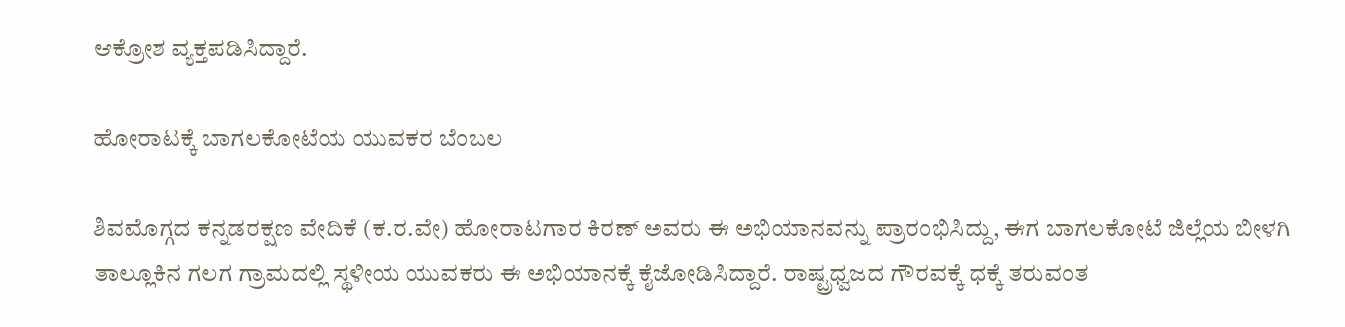ಆಕ್ರೋಶ ವ್ಯಕ್ತಪಡಿಸಿದ್ದಾರೆ.

ಹೋರಾಟಕ್ಕೆ ಬಾಗಲಕೋಟೆಯ ಯುವಕರ ಬೆಂಬಲ

ಶಿವಮೊಗ್ಗದ ಕನ್ನಡರಕ್ಷಣ ವೇದಿಕೆ (ಕ.ರ.ವೇ) ಹೋರಾಟಗಾರ ಕಿರಣ್ ಅವರು ಈ ಅಭಿಯಾನವನ್ನು ಪ್ರಾರಂಭಿಸಿದ್ದು, ಈಗ ಬಾಗಲಕೋಟೆ ಜಿಲ್ಲೆಯ ಬೀಳಗಿ ತಾಲ್ಲೂಕಿನ ಗಲಗ ಗ್ರಾಮದಲ್ಲಿ ಸ್ಥಳೀಯ ಯುವಕರು ಈ ಅಭಿಯಾನಕ್ಕೆ ಕೈಜೋಡಿಸಿದ್ದಾರೆ. ರಾಷ್ಟ್ರಧ್ವಜದ ಗೌರವಕ್ಕೆ ಧಕ್ಕೆ ತರುವಂತ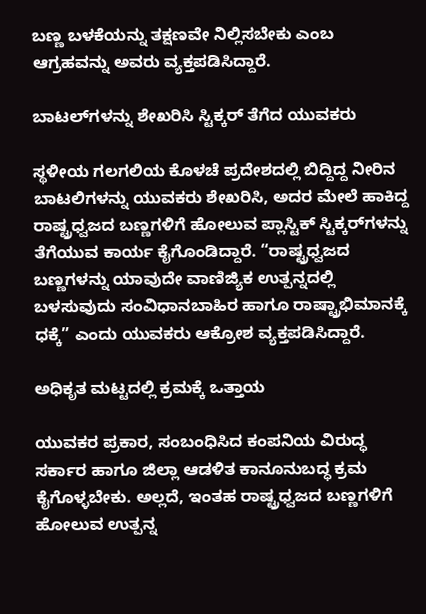ಬಣ್ಣ ಬಳಕೆಯನ್ನು ತಕ್ಷಣವೇ ನಿಲ್ಲಿಸಬೇಕು ಎಂಬ ಆಗ್ರಹವನ್ನು ಅವರು ವ್ಯಕ್ತಪಡಿಸಿದ್ದಾರೆ.

ಬಾಟಲ್‌ಗಳನ್ನು ಶೇಖರಿಸಿ ಸ್ಟಿಕ್ಕರ್ ತೆಗೆದ ಯುವಕರು

ಸ್ಥಳೀಯ ಗಲಗಲಿಯ ಕೊಳಚೆ ಪ್ರದೇಶದಲ್ಲಿ ಬಿದ್ದಿದ್ದ ನೀರಿನ ಬಾಟಲಿಗಳನ್ನು ಯುವಕರು ಶೇಖರಿಸಿ, ಅದರ ಮೇಲೆ ಹಾಕಿದ್ದ ರಾಷ್ಟ್ರಧ್ವಜದ ಬಣ್ಣಗಳಿಗೆ ಹೋಲುವ ಪ್ಲಾಸ್ಟಿಕ್‌ ಸ್ಟಿಕ್ಕರ್‌ಗಳನ್ನು ತೆಗೆಯುವ ಕಾರ್ಯ ಕೈಗೊಂಡಿದ್ದಾರೆ. “ರಾಷ್ಟ್ರಧ್ವಜದ ಬಣ್ಣಗಳನ್ನು ಯಾವುದೇ ವಾಣಿಜ್ಯಿಕ ಉತ್ಪನ್ನದಲ್ಲಿ ಬಳಸುವುದು ಸಂವಿಧಾನಬಾಹಿರ ಹಾಗೂ ರಾಷ್ಟ್ರಾಭಿಮಾನಕ್ಕೆ ಧಕ್ಕೆ” ಎಂದು ಯುವಕರು ಆಕ್ರೋಶ ವ್ಯಕ್ತಪಡಿಸಿದ್ದಾರೆ.

ಅಧಿಕೃತ ಮಟ್ಟದಲ್ಲಿ ಕ್ರಮಕ್ಕೆ ಒತ್ತಾಯ

ಯುವಕರ ಪ್ರಕಾರ, ಸಂಬಂಧಿಸಿದ ಕಂಪನಿಯ ವಿರುದ್ಧ ಸರ್ಕಾರ ಹಾಗೂ ಜಿಲ್ಲಾ ಆಡಳಿತ ಕಾನೂನುಬದ್ಧ ಕ್ರಮ ಕೈಗೊಳ್ಳಬೇಕು. ಅಲ್ಲದೆ, ಇಂತಹ ರಾಷ್ಟ್ರಧ್ವಜದ ಬಣ್ಣಗಳಿಗೆ ಹೋಲುವ ಉತ್ಪನ್ನ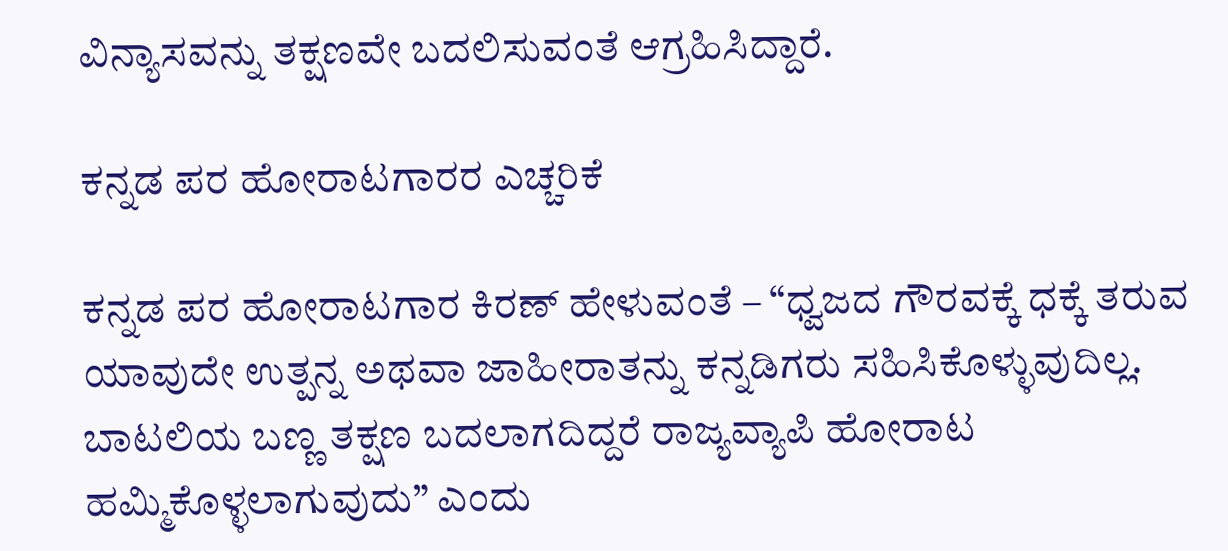ವಿನ್ಯಾಸವನ್ನು ತಕ್ಷಣವೇ ಬದಲಿಸುವಂತೆ ಆಗ್ರಹಿಸಿದ್ದಾರೆ.

ಕನ್ನಡ ಪರ ಹೋರಾಟಗಾರರ ಎಚ್ಚರಿಕೆ

ಕನ್ನಡ ಪರ ಹೋರಾಟಗಾರ ಕಿರಣ್ ಹೇಳುವಂತೆ – “ಧ್ವಜದ ಗೌರವಕ್ಕೆ ಧಕ್ಕೆ ತರುವ ಯಾವುದೇ ಉತ್ಪನ್ನ ಅಥವಾ ಜಾಹೀರಾತನ್ನು ಕನ್ನಡಿಗರು ಸಹಿಸಿಕೊಳ್ಳುವುದಿಲ್ಲ. ಬಾಟಲಿಯ ಬಣ್ಣ ತಕ್ಷಣ ಬದಲಾಗದಿದ್ದರೆ ರಾಜ್ಯವ್ಯಾಪಿ ಹೋರಾಟ ಹಮ್ಮಿಕೊಳ್ಳಲಾಗುವುದು” ಎಂದು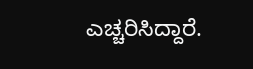ಎಚ್ಚರಿಸಿದ್ದಾರೆ.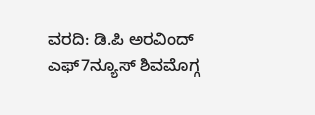ವರದಿ: ಡಿ.ಪಿ ಅರವಿಂದ್‌ ಎಫ್7ನ್ಯೂಸ್‌ ಶಿವಮೊಗ್ಗ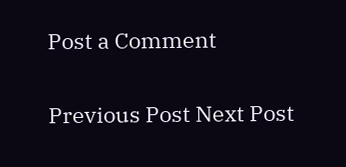Post a Comment

Previous Post Next Post